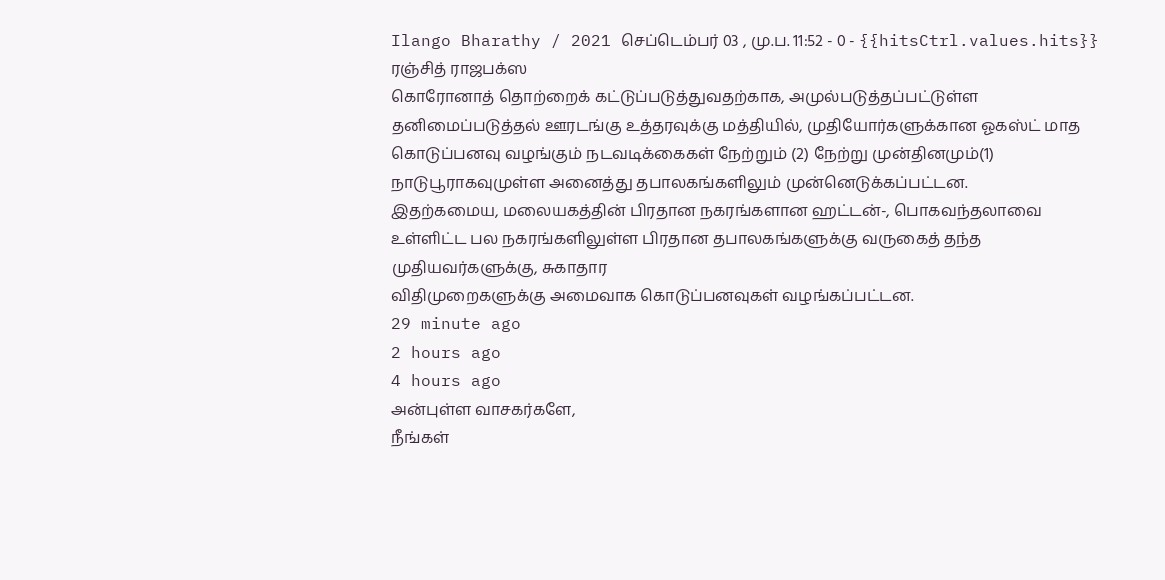Ilango Bharathy / 2021 செப்டெம்பர் 03 , மு.ப. 11:52 - 0 - {{hitsCtrl.values.hits}}
ரஞ்சித் ராஜபக்ஸ
கொரோனாத் தொற்றைக் கட்டுப்படுத்துவதற்காக, அமுல்படுத்தப்பட்டுள்ள தனிமைப்படுத்தல் ஊரடங்கு உத்தரவுக்கு மத்தியில், முதியோர்களுக்கான ஓகஸ்ட் மாத கொடுப்பனவு வழங்கும் நடவடிக்கைகள் நேற்றும் (2) நேற்று முன்தினமும்(1) நாடுபூராகவுமுள்ள அனைத்து தபாலகங்களிலும் முன்னெடுக்கப்பட்டன.
இதற்கமைய, மலையகத்தின் பிரதான நகரங்களான ஹட்டன்-, பொகவந்தலாவை உள்ளிட்ட பல நகரங்களிலுள்ள பிரதான தபாலகங்களுக்கு வருகைத் தந்த முதியவர்களுக்கு, சுகாதார
விதிமுறைகளுக்கு அமைவாக கொடுப்பனவுகள் வழங்கப்பட்டன.
29 minute ago
2 hours ago
4 hours ago
அன்புள்ள வாசகர்களே,
நீங்கள்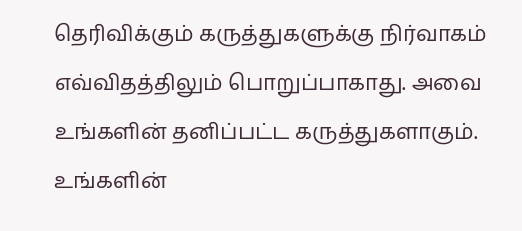தெரிவிக்கும் கருத்துகளுக்கு நிர்வாகம் எவ்விதத்திலும் பொறுப்பாகாது. அவை உங்களின் தனிப்பட்ட கருத்துகளாகும். உங்களின்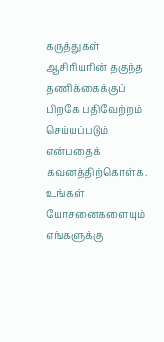கருத்துகள் ஆசிரியரின் தகுந்த தணிக்கைக்குப் பிறகே பதிவேற்றம் செய்யப்படும் என்பதைக் கவனத்திற்கொள்க. உங்கள் யோசனைகளையும் எங்களுக்கு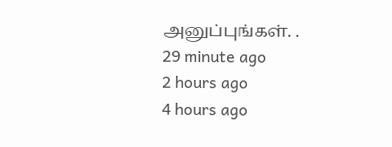அனுப்புங்கள். .
29 minute ago
2 hours ago
4 hours ago